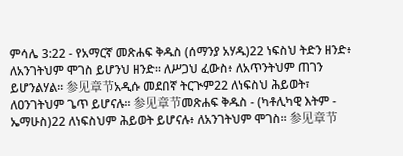ምሳሌ 3:22 - የአማርኛ መጽሐፍ ቅዱስ (ሰማንያ አሃዱ)22 ነፍስህ ትድን ዘንድ፥ ለአንገትህም ሞገስ ይሆንህ ዘንድ። ለሥጋህ ፈውስ፥ ለአጥንትህም ጠገን ይሆንልሃል። 参见章节አዲሱ መደበኛ ትርጒም22 ለነፍስህ ሕይወት፣ ለዐንገትህም ጌጥ ይሆናሉ። 参见章节መጽሐፍ ቅዱስ - (ካቶሊካዊ እትም - ኤማሁስ)22 ለነፍስህም ሕይወት ይሆናሉ፥ ለአንገትህም ሞገስ። 参见章节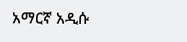አማርኛ አዲሱ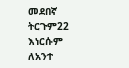መደበኛ ትርጉም22 እነርሱም ለአንተ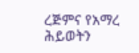ረጅምና የአማረ ሕይወትን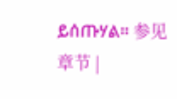ይሰጡሃል። 参见章节 |